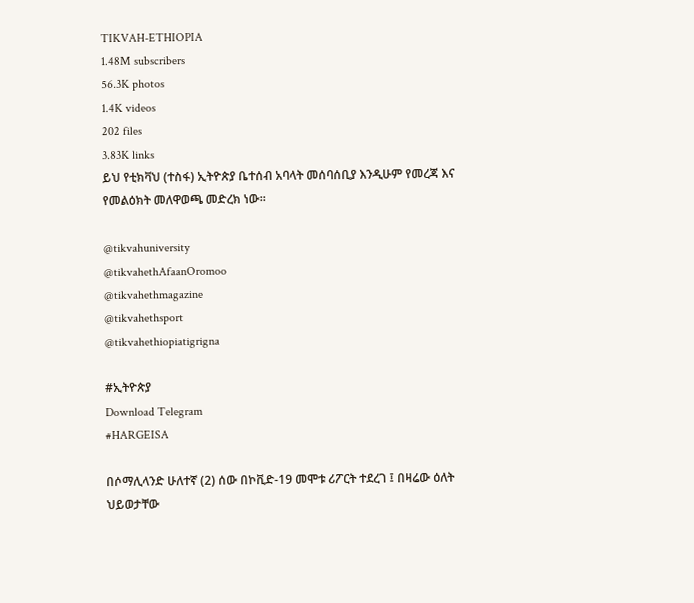TIKVAH-ETHIOPIA
1.48M subscribers
56.3K photos
1.4K videos
202 files
3.83K links
ይህ የቲክቫህ (ተስፋ) ኢትዮጵያ ቤተሰብ አባላት መሰባሰቢያ እንዲሁም የመረጃ እና የመልዕክት መለዋወጫ መድረክ ነው።

@tikvahuniversity
@tikvahethAfaanOromoo
@tikvahethmagazine
@tikvahethsport
@tikvahethiopiatigrigna

#ኢትዮጵያ
Download Telegram
#HARGEISA

በሶማሊላንድ ሁለተኛ (2) ሰው በኮቪድ-19 መሞቱ ሪፖርት ተደረገ ፤ በዛሬው ዕለት ህይወታቸው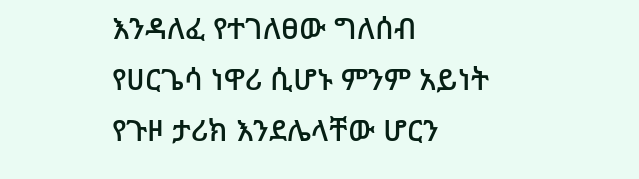እንዳለፈ የተገለፀው ግለሰብ የሀርጌሳ ነዋሪ ሲሆኑ ምንም አይነት የጉዞ ታሪክ እንደሌላቸው ሆርን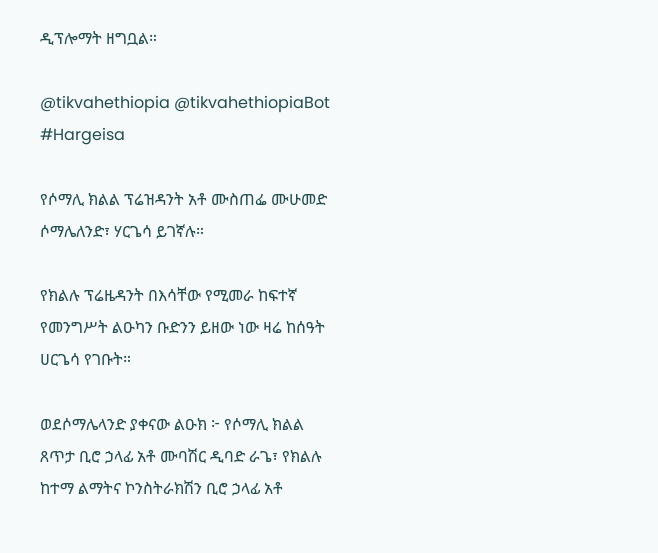ዲፕሎማት ዘግቧል።

@tikvahethiopia @tikvahethiopiaBot
#Hargeisa

የሶማሊ ክልል ፕሬዝዳንት አቶ ሙስጠፌ ሙሁመድ ሶማሌለንድ፣ ሃርጌሳ ይገኛሉ።

የክልሉ ፕሬዜዳንት በእሳቸው የሚመራ ከፍተኛ የመንግሥት ልዑካን ቡድንን ይዘው ነው ዛሬ ከሰዓት ሀርጌሳ የገቡት።

ወደሶማሌላንድ ያቀናው ልዑክ ፦ የሶማሊ ክልል ጸጥታ ቢሮ ኃላፊ አቶ ሙባሽር ዲባድ ራጌ፣ የክልሉ ከተማ ልማትና ኮንስትራክሽን ቢሮ ኃላፊ አቶ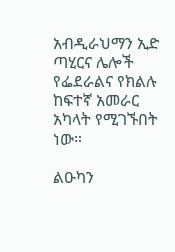አብዲራህማን ኢድ ጣሂርና ሌሎች የፌደራልና የክልሉ ከፍተኛ አመራር አካላት የሚገኙበት ነው።

ልዑካን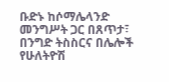ቡድኑ ከሶማሌላንድ መንግሥት ጋር በጸጥታ፣ በንግድ ትስስርና በሌሎች የሁለትዮሽ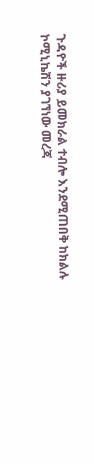ጉዳዮች ዙሪያ ይመክራል ተብሎ እንደሚጠበቅ ከክልሉ ኮሚኒኬሽን ያገኘነው መረጃ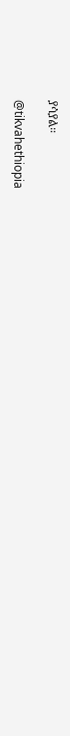ያሳያል።

@tikvahethiopia